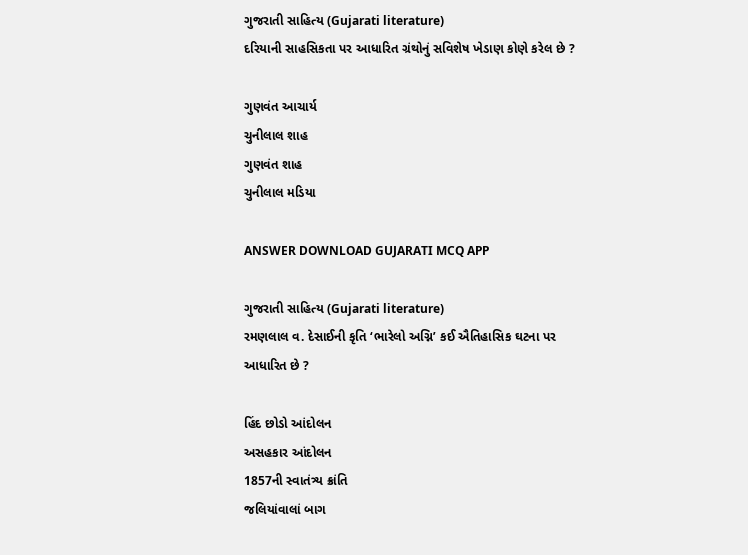ગુજરાતી સાહિત્ય (Gujarati literature)
દરિયાની સાહસિકતા પર આધારિત ગ્રંથોનું સવિશેષ ખેડાણ કોણે કરેલ છે ?

ગુણવંત આચાર્ય
ચુનીલાલ શાહ
ગુણવંત શાહ
ચુનીલાલ મડિયા

ANSWER DOWNLOAD GUJARATI MCQ APP

ગુજરાતી સાહિત્ય (Gujarati literature)
રમણલાલ વ. દેસાઈની કૃતિ ‘ભારેલો અગ્નિ’ કઈ ઐતિહાસિક ઘટના પર આધારિત છે ?

હિંદ છોડો આંદોલન
અસહકાર આંદોલન
1857ની સ્વાતંત્ર્ય ક્રાંતિ
જલિયાંવાલાં બાગ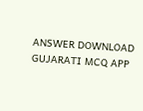ANSWER DOWNLOAD GUJARATI MCQ APP